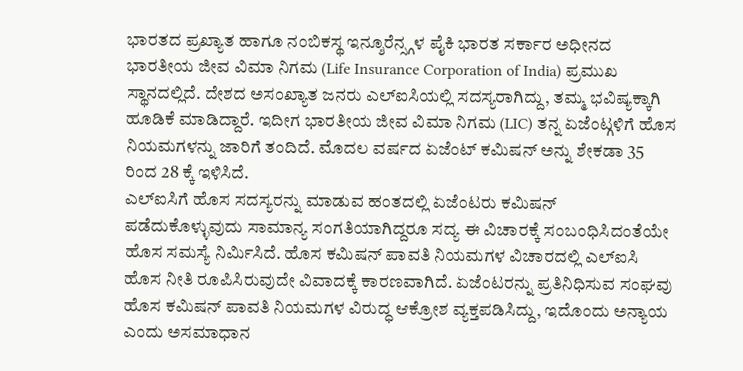ಭಾರತದ ಪ್ರಖ್ಯಾತ ಹಾಗೂ ನಂಬಿಕಸ್ಥ ಇನ್ಶೂರೆನ್ಸ್ಗಳ ಪೈಕಿ ಭಾರತ ಸರ್ಕಾರ ಅಧೀನದ ಭಾರತೀಯ ಜೀವ ವಿಮಾ ನಿಗಮ (Life Insurance Corporation of India) ಪ್ರಮುಖ ಸ್ಥಾನದಲ್ಲಿದೆ. ದೇಶದ ಅಸಂಖ್ಯಾತ ಜನರು ಎಲ್ಐಸಿಯಲ್ಲಿ ಸದಸ್ಯರಾಗಿದ್ದು, ತಮ್ಮ ಭವಿಷ್ಯಕ್ಕಾಗಿ ಹೂಡಿಕೆ ಮಾಡಿದ್ದಾರೆ. ಇದೀಗ ಭಾರತೀಯ ಜೀವ ವಿಮಾ ನಿಗಮ (LIC) ತನ್ನ ಏಜೆಂಟ್ಗಳಿಗೆ ಹೊಸ ನಿಯಮಗಳನ್ನು ಜಾರಿಗೆ ತಂದಿದೆ. ಮೊದಲ ವರ್ಷದ ಏಜೆಂಟ್ ಕಮಿಷನ್ ಅನ್ನು ಶೇಕಡಾ 35 ರಿಂದ 28 ಕ್ಕೆ ಇಳಿಸಿದೆ.
ಎಲ್ಐಸಿಗೆ ಹೊಸ ಸದಸ್ಯರನ್ನು ಮಾಡುವ ಹಂತದಲ್ಲಿ ಏಜೆಂಟರು ಕಮಿಷನ್ ಪಡೆದುಕೊಳ್ಳುವುದು ಸಾಮಾನ್ಯ ಸಂಗತಿಯಾಗಿದ್ದರೂ ಸದ್ಯ ಈ ವಿಚಾರಕ್ಕೆ ಸಂಬಂಧಿಸಿದಂತೆಯೇ ಹೊಸ ಸಮಸ್ಯೆ ನಿರ್ಮಿಸಿದೆ. ಹೊಸ ಕಮಿಷನ್ ಪಾವತಿ ನಿಯಮಗಳ ವಿಚಾರದಲ್ಲಿ ಎಲ್ಐಸಿ ಹೊಸ ನೀತಿ ರೂಪಿಸಿರುವುದೇ ವಿವಾದಕ್ಕೆ ಕಾರಣವಾಗಿದೆ. ಏಜೆಂಟರನ್ನು ಪ್ರತಿನಿಧಿಸುವ ಸಂಘವು ಹೊಸ ಕಮಿಷನ್ ಪಾವತಿ ನಿಯಮಗಳ ವಿರುದ್ಧ ಆಕ್ರೋಶ ವ್ಯಕ್ತಪಡಿಸಿದ್ದು, ಇದೊಂದು ಅನ್ಯಾಯ ಎಂದು ಅಸಮಾಧಾನ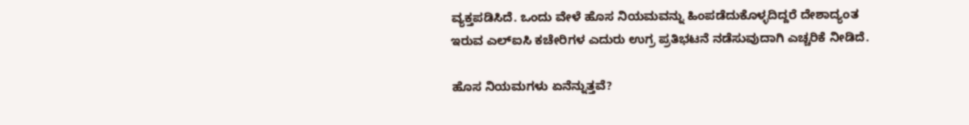ವ್ಯಕ್ತಪಡಿಸಿದೆ. ಒಂದು ವೇಳೆ ಹೊಸ ನಿಯಮವನ್ನು ಹಿಂಪಡೆದುಕೊಳ್ಳದಿದ್ದರೆ ದೇಶಾದ್ಯಂತ ಇರುವ ಎಲ್ಐಸಿ ಕಚೇರಿಗಳ ಎದುರು ಉಗ್ರ ಪ್ರತಿಭಟನೆ ನಡೆಸುವುದಾಗಿ ಎಚ್ಚರಿಕೆ ನೀಡಿದೆ.

ಹೊಸ ನಿಯಮಗಳು ಏನೆನ್ನುತ್ತವೆ?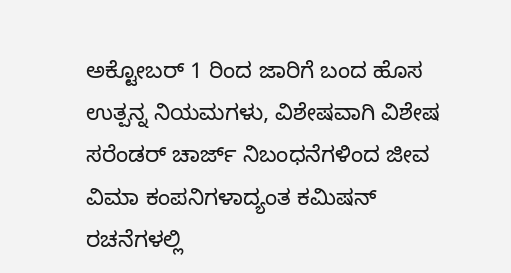ಅಕ್ಟೋಬರ್ 1 ರಿಂದ ಜಾರಿಗೆ ಬಂದ ಹೊಸ ಉತ್ಪನ್ನ ನಿಯಮಗಳು, ವಿಶೇಷವಾಗಿ ವಿಶೇಷ ಸರೆಂಡರ್ ಚಾರ್ಜ್ ನಿಬಂಧನೆಗಳಿಂದ ಜೀವ ವಿಮಾ ಕಂಪನಿಗಳಾದ್ಯಂತ ಕಮಿಷನ್ ರಚನೆಗಳಲ್ಲಿ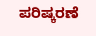ಪರಿಷ್ಕರಣೆ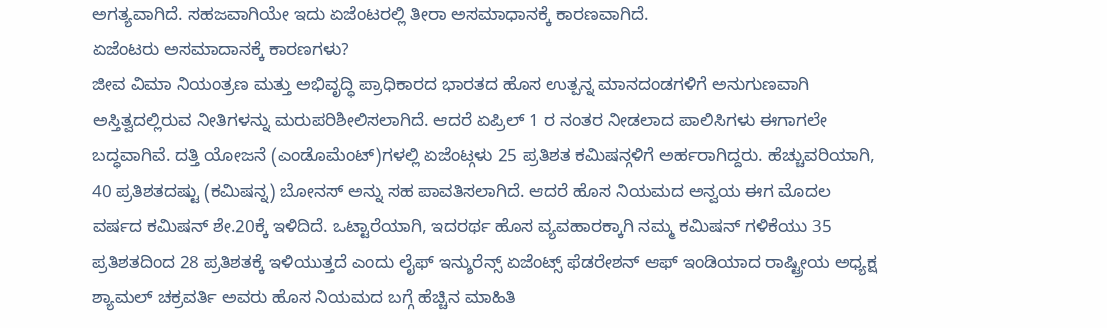ಅಗತ್ಯವಾಗಿದೆ. ಸಹಜವಾಗಿಯೇ ಇದು ಏಜೆಂಟರಲ್ಲಿ ತೀರಾ ಅಸಮಾಧಾನಕ್ಕೆ ಕಾರಣವಾಗಿದೆ.
ಏಜೆಂಟರು ಅಸಮಾದಾನಕ್ಕೆ ಕಾರಣಗಳು?
ಜೀವ ವಿಮಾ ನಿಯಂತ್ರಣ ಮತ್ತು ಅಭಿವೃದ್ಧಿ ಪ್ರಾಧಿಕಾರದ ಭಾರತದ ಹೊಸ ಉತ್ಪನ್ನ ಮಾನದಂಡಗಳಿಗೆ ಅನುಗುಣವಾಗಿ ಅಸ್ತಿತ್ವದಲ್ಲಿರುವ ನೀತಿಗಳನ್ನು ಮರುಪರಿಶೀಲಿಸಲಾಗಿದೆ. ಆದರೆ ಏಪ್ರಿಲ್ 1 ರ ನಂತರ ನೀಡಲಾದ ಪಾಲಿಸಿಗಳು ಈಗಾಗಲೇ ಬದ್ಧವಾಗಿವೆ. ದತ್ತಿ ಯೋಜನೆ (ಎಂಡೊಮೆಂಟ್)ಗಳಲ್ಲಿ ಏಜೆಂಟ್ಗಳು 25 ಪ್ರತಿಶತ ಕಮಿಷನ್ಗಳಿಗೆ ಅರ್ಹರಾಗಿದ್ದರು. ಹೆಚ್ಚುವರಿಯಾಗಿ, 40 ಪ್ರತಿಶತದಷ್ಟು (ಕಮಿಷನ್ನ) ಬೋನಸ್ ಅನ್ನು ಸಹ ಪಾವತಿಸಲಾಗಿದೆ. ಆದರೆ ಹೊಸ ನಿಯಮದ ಅನ್ವಯ ಈಗ ಮೊದಲ ವರ್ಷದ ಕಮಿಷನ್ ಶೇ.20ಕ್ಕೆ ಇಳಿದಿದೆ. ಒಟ್ಟಾರೆಯಾಗಿ, ಇದರರ್ಥ ಹೊಸ ವ್ಯವಹಾರಕ್ಕಾಗಿ ನಮ್ಮ ಕಮಿಷನ್ ಗಳಿಕೆಯು 35 ಪ್ರತಿಶತದಿಂದ 28 ಪ್ರತಿಶತಕ್ಕೆ ಇಳಿಯುತ್ತದೆ ಎಂದು ಲೈಫ್ ಇನ್ಶುರೆನ್ಸ್ ಏಜೆಂಟ್ಸ್ ಫೆಡರೇಶನ್ ಆಫ್ ಇಂಡಿಯಾದ ರಾಷ್ಟ್ರೀಯ ಅಧ್ಯಕ್ಷ ಶ್ಯಾಮಲ್ ಚಕ್ರವರ್ತಿ ಅವರು ಹೊಸ ನಿಯಮದ ಬಗ್ಗೆ ಹೆಚ್ಚಿನ ಮಾಹಿತಿ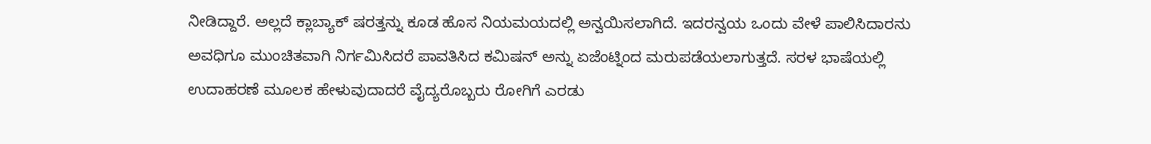ನೀಡಿದ್ದಾರೆ. ಅಲ್ಲದೆ ಕ್ಲಾಬ್ಯಾಕ್ ಷರತ್ತನ್ನು ಕೂಡ ಹೊಸ ನಿಯಮಯದಲ್ಲಿ ಅನ್ವಯಿಸಲಾಗಿದೆ. ಇದರನ್ವಯ ಒಂದು ವೇಳೆ ಪಾಲಿಸಿದಾರನು ಅವಧಿಗೂ ಮುಂಚಿತವಾಗಿ ನಿರ್ಗಮಿಸಿದರೆ ಪಾವತಿಸಿದ ಕಮಿಷನ್ ಅನ್ನು ಏಜೆಂಟ್ನಿಂದ ಮರುಪಡೆಯಲಾಗುತ್ತದೆ. ಸರಳ ಭಾಷೆಯಲ್ಲಿ ಉದಾಹರಣೆ ಮೂಲಕ ಹೇಳುವುದಾದರೆ ವೈದ್ಯರೊಬ್ಬರು ರೋಗಿಗೆ ಎರಡು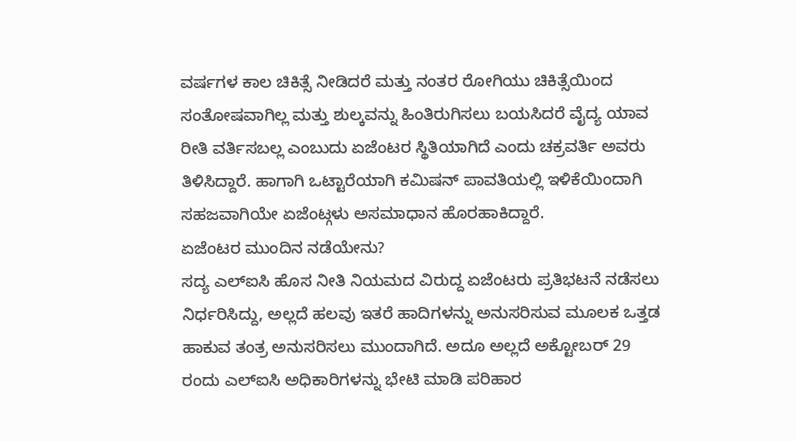ವರ್ಷಗಳ ಕಾಲ ಚಿಕಿತ್ಸೆ ನೀಡಿದರೆ ಮತ್ತು ನಂತರ ರೋಗಿಯು ಚಿಕಿತ್ಸೆಯಿಂದ ಸಂತೋಷವಾಗಿಲ್ಲ ಮತ್ತು ಶುಲ್ಕವನ್ನು ಹಿಂತಿರುಗಿಸಲು ಬಯಸಿದರೆ ವೈದ್ಯ ಯಾವ ರೀತಿ ವರ್ತಿಸಬಲ್ಲ ಎಂಬುದು ಏಜೆಂಟರ ಸ್ಥಿತಿಯಾಗಿದೆ ಎಂದು ಚಕ್ರವರ್ತಿ ಅವರು ತಿಳಿಸಿದ್ದಾರೆ. ಹಾಗಾಗಿ ಒಟ್ಟಾರೆಯಾಗಿ ಕಮಿಷನ್ ಪಾವತಿಯಲ್ಲಿ ಇಳಿಕೆಯಿಂದಾಗಿ ಸಹಜವಾಗಿಯೇ ಏಜೆಂಟ್ಗಳು ಅಸಮಾಧಾನ ಹೊರಹಾಕಿದ್ದಾರೆ.
ಏಜೆಂಟರ ಮುಂದಿನ ನಡೆಯೇನು?
ಸದ್ಯ ಎಲ್ಐಸಿ ಹೊಸ ನೀತಿ ನಿಯಮದ ವಿರುದ್ದ ಏಜೆಂಟರು ಪ್ರತಿಭಟನೆ ನಡೆಸಲು ನಿರ್ಧರಿಸಿದ್ದು, ಅಲ್ಲದೆ ಹಲವು ಇತರೆ ಹಾದಿಗಳನ್ನು ಅನುಸರಿಸುವ ಮೂಲಕ ಒತ್ತಡ ಹಾಕುವ ತಂತ್ರ ಅನುಸರಿಸಲು ಮುಂದಾಗಿದೆ. ಅದೂ ಅಲ್ಲದೆ ಅಕ್ಟೋಬರ್ 29 ರಂದು ಎಲ್ಐಸಿ ಅಧಿಕಾರಿಗಳನ್ನು ಭೇಟಿ ಮಾಡಿ ಪರಿಹಾರ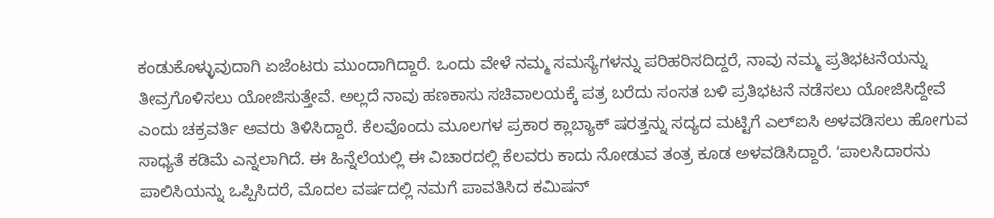ಕಂಡುಕೊಳ್ಳುವುದಾಗಿ ಏಜೆಂಟರು ಮುಂದಾಗಿದ್ದಾರೆ. ಒಂದು ವೇಳೆ ನಮ್ಮ ಸಮಸ್ಯೆಗಳನ್ನು ಪರಿಹರಿಸದಿದ್ದರೆ, ನಾವು ನಮ್ಮ ಪ್ರತಿಭಟನೆಯನ್ನು ತೀವ್ರಗೊಳಿಸಲು ಯೋಜಿಸುತ್ತೇವೆ. ಅಲ್ಲದೆ ನಾವು ಹಣಕಾಸು ಸಚಿವಾಲಯಕ್ಕೆ ಪತ್ರ ಬರೆದು ಸಂಸತ ಬಳಿ ಪ್ರತಿಭಟನೆ ನಡೆಸಲು ಯೋಜಿಸಿದ್ದೇವೆ ಎಂದು ಚಕ್ರವರ್ತಿ ಅವರು ತಿಳಿಸಿದ್ದಾರೆ. ಕೆಲವೊಂದು ಮೂಲಗಳ ಪ್ರಕಾರ ಕ್ಲಾಬ್ಯಾಕ್ ಷರತ್ತನ್ನು ಸದ್ಯದ ಮಟ್ಟಿಗೆ ಎಲ್ಐಸಿ ಅಳವಡಿಸಲು ಹೋಗುವ ಸಾಧ್ಯತೆ ಕಡಿಮೆ ಎನ್ನಲಾಗಿದೆ. ಈ ಹಿನ್ನೆಲೆಯಲ್ಲಿ ಈ ವಿಚಾರದಲ್ಲಿ ಕೆಲವರು ಕಾದು ನೋಡುವ ತಂತ್ರ ಕೂಡ ಅಳವಡಿಸಿದ್ದಾರೆ. ʻಪಾಲಸಿದಾರನು ಪಾಲಿಸಿಯನ್ನು ಒಪ್ಪಿಸಿದರೆ, ಮೊದಲ ವರ್ಷದಲ್ಲಿ ನಮಗೆ ಪಾವತಿಸಿದ ಕಮಿಷನ್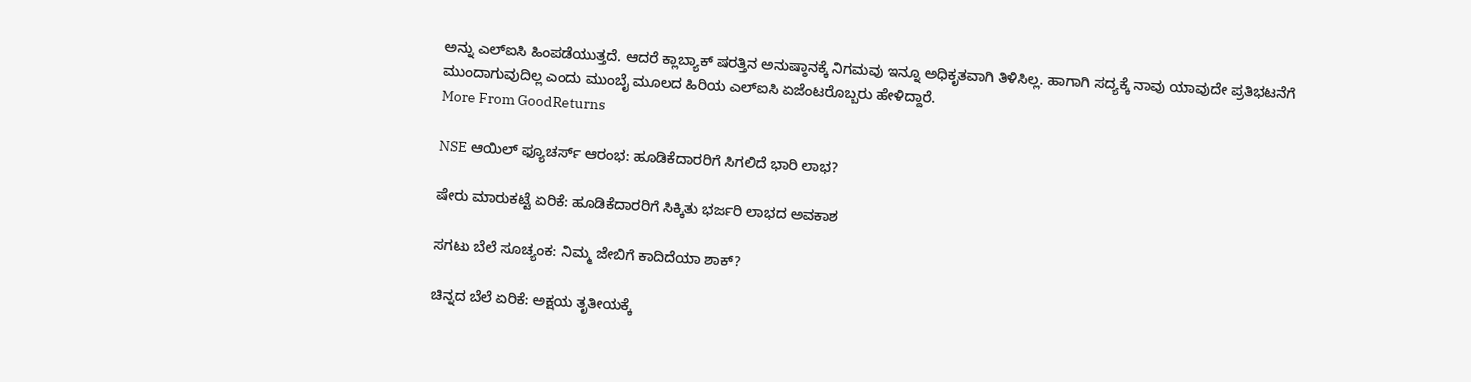ಅನ್ನು ಎಲ್ಐಸಿ ಹಿಂಪಡೆಯುತ್ತದೆ. ಆದರೆ ಕ್ಲಾಬ್ಯಾಕ್ ಷರತ್ತಿನ ಅನುಷ್ಠಾನಕ್ಕೆ ನಿಗಮವು ಇನ್ನೂ ಅಧಿಕೃತವಾಗಿ ತಿಳಿಸಿಲ್ಲ. ಹಾಗಾಗಿ ಸದ್ಯಕ್ಕೆ ನಾವು ಯಾವುದೇ ಪ್ರತಿಭಟನೆಗೆ ಮುಂದಾಗುವುದಿಲ್ಲ ಎಂದು ಮುಂಬೈ ಮೂಲದ ಹಿರಿಯ ಎಲ್ಐಸಿ ಏಜೆಂಟರೊಬ್ಬರು ಹೇಳಿದ್ದಾರೆ.
More From GoodReturns

NSE ಆಯಿಲ್ ಫ್ಯೂಚರ್ಸ್ ಆರಂಭ: ಹೂಡಿಕೆದಾರರಿಗೆ ಸಿಗಲಿದೆ ಭಾರಿ ಲಾಭ?

ಷೇರು ಮಾರುಕಟ್ಟೆ ಏರಿಕೆ: ಹೂಡಿಕೆದಾರರಿಗೆ ಸಿಕ್ಕಿತು ಭರ್ಜರಿ ಲಾಭದ ಅವಕಾಶ

ಸಗಟು ಬೆಲೆ ಸೂಚ್ಯಂಕ: ನಿಮ್ಮ ಜೇಬಿಗೆ ಕಾದಿದೆಯಾ ಶಾಕ್?

ಚಿನ್ನದ ಬೆಲೆ ಏರಿಕೆ: ಅಕ್ಷಯ ತೃತೀಯಕ್ಕೆ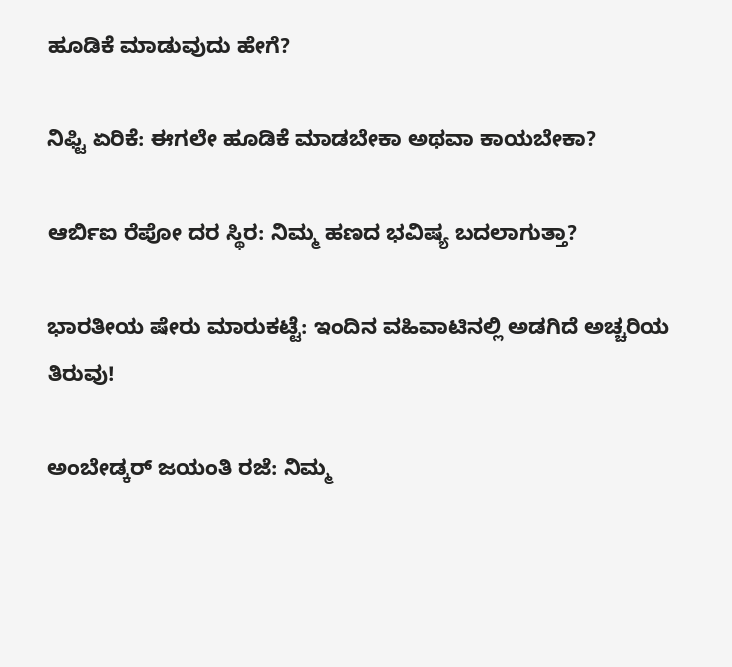ಹೂಡಿಕೆ ಮಾಡುವುದು ಹೇಗೆ?

ನಿಫ್ಟಿ ಏರಿಕೆ: ಈಗಲೇ ಹೂಡಿಕೆ ಮಾಡಬೇಕಾ ಅಥವಾ ಕಾಯಬೇಕಾ?

ಆರ್ಬಿಐ ರೆಪೋ ದರ ಸ್ಥಿರ: ನಿಮ್ಮ ಹಣದ ಭವಿಷ್ಯ ಬದಲಾಗುತ್ತಾ?

ಭಾರತೀಯ ಷೇರು ಮಾರುಕಟ್ಟೆ: ಇಂದಿನ ವಹಿವಾಟಿನಲ್ಲಿ ಅಡಗಿದೆ ಅಚ್ಚರಿಯ ತಿರುವು!

ಅಂಬೇಡ್ಕರ್ ಜಯಂತಿ ರಜೆ: ನಿಮ್ಮ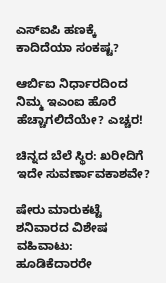ಎಸ್ಐಪಿ ಹಣಕ್ಕೆ ಕಾದಿದೆಯಾ ಸಂಕಷ್ಟ?

ಆರ್ಬಿಐ ನಿರ್ಧಾರದಿಂದ ನಿಮ್ಮ ಇಎಂಐ ಹೊರೆ ಹೆಚ್ಚಾಗಲಿದೆಯೇ? ಎಚ್ಚರ!

ಚಿನ್ನದ ಬೆಲೆ ಸ್ಥಿರ: ಖರೀದಿಗೆ ಇದೇ ಸುವರ್ಣಾವಕಾಶವೇ?

ಷೇರು ಮಾರುಕಟ್ಟೆ ಶನಿವಾರದ ವಿಶೇಷ ವಹಿವಾಟು: ಹೂಡಿಕೆದಾರರೇ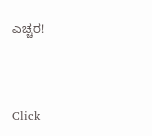ಎಚ್ಚರ!



Click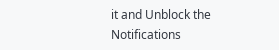it and Unblock the Notifications